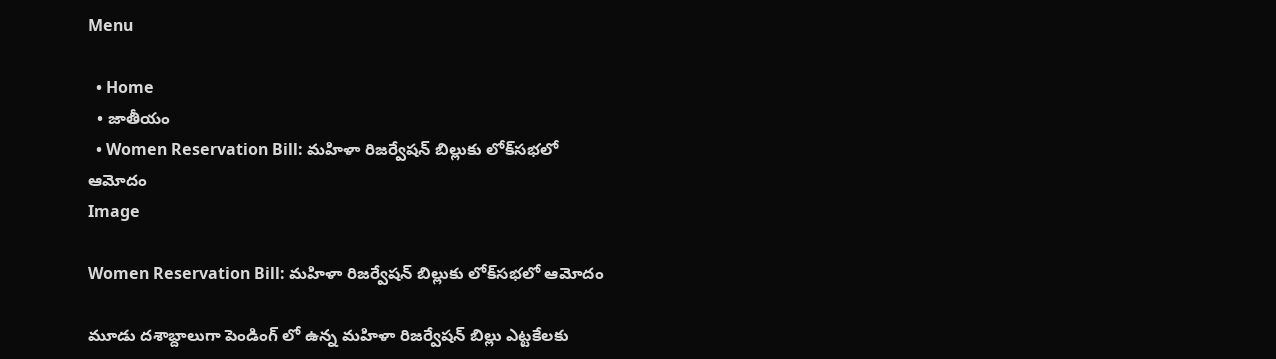Menu

  • Home
  • జాతీయం
  • Women Reservation Bill: మహిళా రిజర్వేషన్‌ బిల్లుకు లోక్‌సభలో ఆమోదం
Image

Women Reservation Bill: మహిళా రిజర్వేషన్‌ బిల్లుకు లోక్‌సభలో ఆమోదం

మూడు దశాబ్దాలుగా పెండింగ్ లో ఉన్న మహిళా రిజర్వేషన్ బిల్లు ఎట్టకేలకు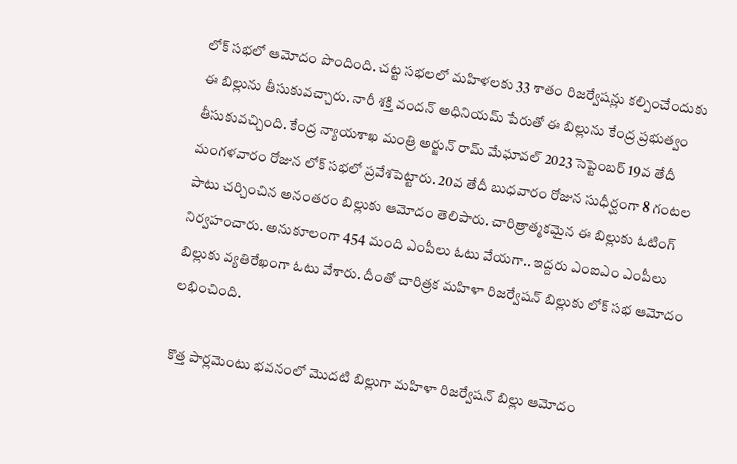లోక్ సభలో ఆమోదం పొందింది. చట్ట సభలలో మహిళలకు 33 శాతం రిజర్వేషన్లు కల్పించేందుకు ఈ బిల్లును తీసుకువచ్చారు. నారీ శక్తి వందన్‌ అధినియమ్‌ పేరుతో ఈ బిల్లును కేంద్ర ప్రభుత్వం తీసుకువచ్చింది. కేంద్ర న్యాయశాఖ మంత్రి అర్జున్‌ రామ్‌ మేఘావల్ 2023 సెప్టెంబర్‌ 19వ తేదీ మంగళవారం రోజున లోక్ సభలో ప్రవేశపెట్టారు. 20వ తేదీ బుధవారం రోజున సుధీర్ఘంగా 8 గంటల పాటు చర్చించిన అనంతరం బిల్లుకు ఆమోదం తెలిపారు. చారిత్రాత్మకమైన ఈ బిల్లుకు ఓటింగ్ నిర్వహంచారు. అనుకూలంగా 454 మంది ఎంపీలు ఓటు వేయగా.. ఇద్దరు ఎంఐఎం ఎంపీలు బిల్లుకు వ్యతిరేఖంగా ఓటు వేశారు. దీంతో చారిత్రక మహిళా రిజర్వేషన్ బిల్లుకు లోక్ సభ ఆమోదం లభించింది.

కొత్త పార్లమెంటు భవనంలో మొదటి బిల్లుగా మహిళా రిజర్వేషన్ బిల్లు ఆమోదం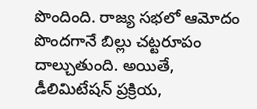పొందింది. రాజ్య సభలో ఆమోదం పొందగానే బిల్లు చట్టరూపం దాల్చుతుంది. అయితే, డీలిమిటేషన్ ప్రక్రియ,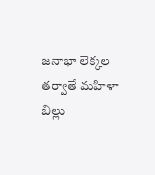జనాభా లెక్కల తర్వాతే మహిళా బిల్లు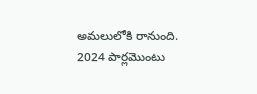అమలులోకి రానుంది. 2024 పార్లమొంటు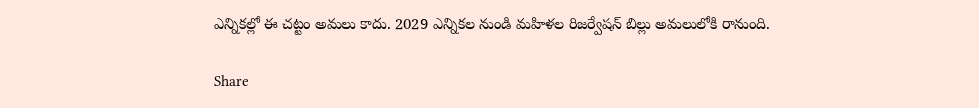ఎన్నికల్లో ఈ చట్టం అమలు కాదు. 2029 ఎన్నికల నుండి మహిళల రిజర్వేషన్ బిల్లు అమలులోకి రానుంది.

Share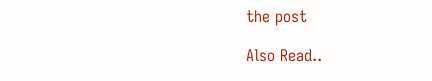the post

Also Read..